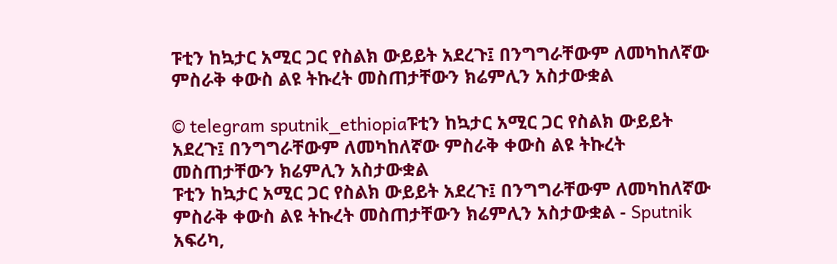ፑቲን ከኳታር አሚር ጋር የስልክ ውይይት አደረጉ፤ በንግግራቸውም ለመካከለኛው ምስራቅ ቀውስ ልዩ ትኩረት መስጠታቸውን ክሬምሊን አስታውቋል

© telegram sputnik_ethiopiaፑቲን ከኳታር አሚር ጋር የስልክ ውይይት አደረጉ፤ በንግግራቸውም ለመካከለኛው ምስራቅ ቀውስ ልዩ ትኩረት መስጠታቸውን ክሬምሊን አስታውቋል
ፑቲን ከኳታር አሚር ጋር የስልክ ውይይት አደረጉ፤ በንግግራቸውም ለመካከለኛው ምስራቅ ቀውስ ልዩ ትኩረት መስጠታቸውን ክሬምሊን አስታውቋል - Sputnik አፍሪካ,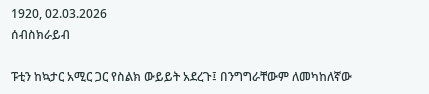1920, 02.03.2026
ሰብስክራይብ

ፑቲን ከኳታር አሚር ጋር የስልክ ውይይት አደረጉ፤ በንግግራቸውም ለመካከለኛው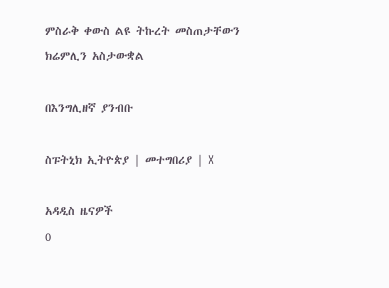ምስራቅ ቀውስ ልዩ ትኩረት መስጠታቸውን ክሬምሊን አስታውቋል

በእንግሊዘኛ ያንብቡ

ስፑትኒክ ኢትዮጵያ | መተግበሪያ | X

አዳዲስ ዜናዎች
0